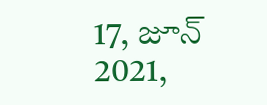17, జూన్ 2021,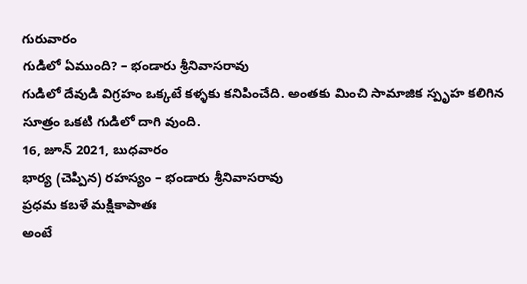గురువారం
గుడిలో ఏముంది? – భండారు శ్రీనివాసరావు
గుడిలో దేవుడి విగ్రహం ఒక్కటే కళ్ళకు కనిపించేది. అంతకు మించి సామాజిక స్పృహ కలిగిన సూత్రం ఒకటి గుడిలో దాగి వుంది.
16, జూన్ 2021, బుధవారం
భార్య (చెప్పిన) రహస్యం – భండారు శ్రీనివాసరావు
ప్రధమ కబళే మక్షికాపాతః
అంటే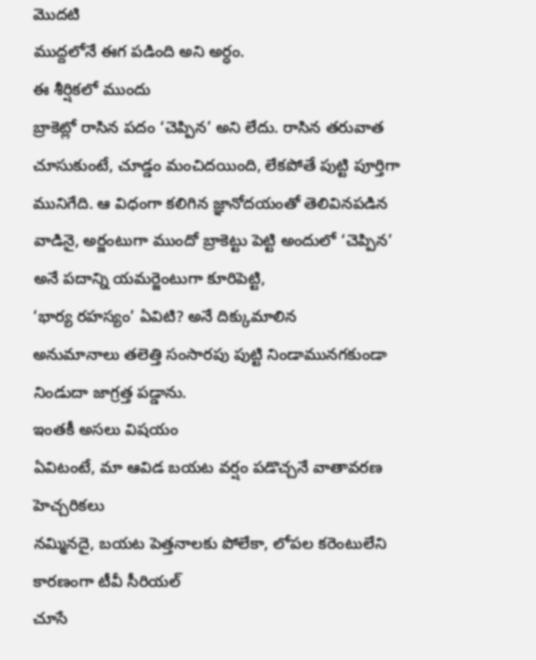మొదటి
ముద్దలోనే ఈగ పడింది అని అర్ధం.
ఈ శీర్షికలో ముందు
బ్రాకెట్లో రాసిన పదం ‘చెప్పిన’ అని లేదు. రాసిన తరువాత చూసుకుంటే, చూడ్డం మంచిదయింది, లేకపోతే పుట్టి పూర్తిగా
మునిగేది. ఆ విధంగా కలిగిన జ్ఞానోదయంతో తెలివినపడిన
వాడినై, అర్జంటుగా ముందో బ్రాకెట్టు పెట్టి అందులో ‘చెప్పిన’ అనే పదాన్ని యమర్జెంటుగా కూరిపెట్టి,
‘భార్య రహస్యం’ ఏవిటి? అనే దిక్కుమాలిన
అనుమానాలు తలెత్తి సంసారపు పుట్టి నిండామునగకుండా నిండుదా జాగ్రత్త పడ్డాను.
ఇంతకీ అసలు విషయం
ఏవిటంటే, మా ఆవిడ బయట వర్షం పడొచ్చనే వాతావరణ హెచ్చరికలు
నమ్మినదై, బయట పెత్తనాలకు పోలేకా, లోపల కరెంటులేని కారణంగా టీవీ సీరియల్
చూసే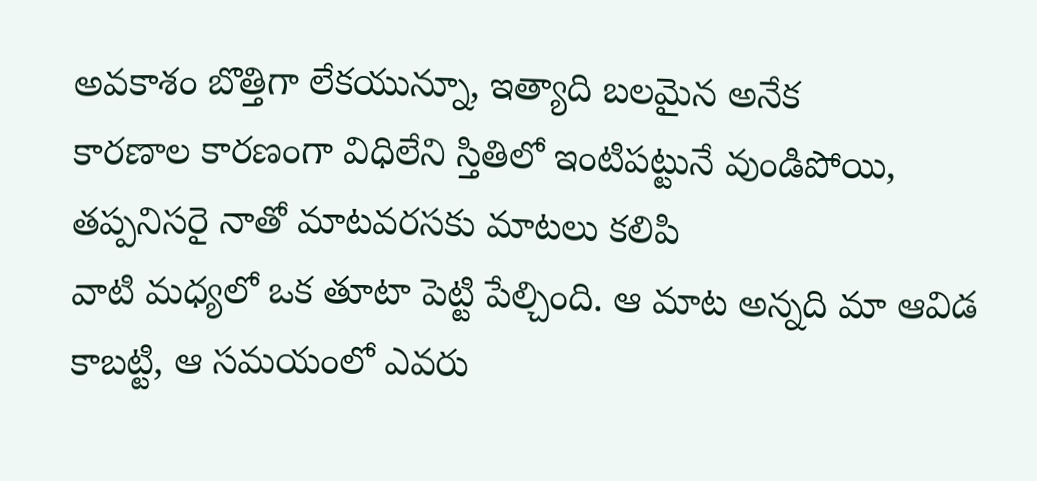అవకాశం బొత్తిగా లేకయున్నూ, ఇత్యాది బలమైన అనేక
కారణాల కారణంగా విధిలేని స్తితిలో ఇంటిపట్టునే వుండిపోయి, తప్పనిసరై నాతో మాటవరసకు మాటలు కలిపి
వాటి మధ్యలో ఒక తూటా పెట్టి పేల్చింది. ఆ మాట అన్నది మా ఆవిడ కాబట్టి, ఆ సమయంలో ఎవరు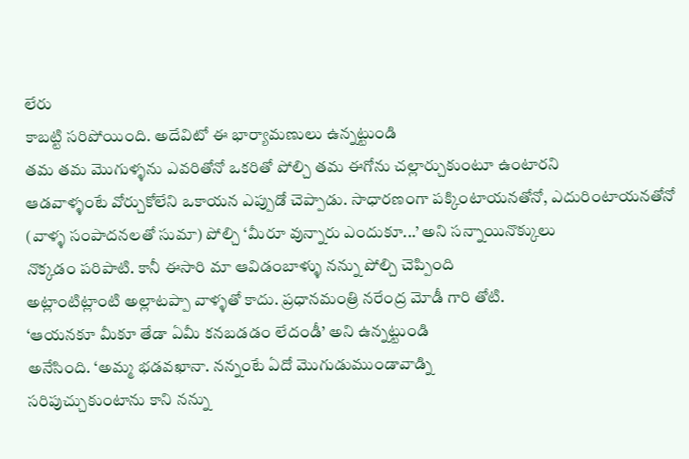లేరు
కాబట్టి సరిపోయింది. అదేవిటో ఈ భార్యామణులు ఉన్నట్టుండి
తమ తమ మొగుళ్ళను ఎవరితోనో ఒకరితో పోల్చి తమ ఈగోను చల్లార్చుకుంటూ ఉంటారని
ఆడవాళ్ళంటే వోర్చుకోలేని ఒకాయన ఎప్పుడో చెప్పాడు. సాధారణంగా పక్కింటాయనతోనో, ఎదురింటాయనతోనో
(వాళ్ళ సంపాదనలతో సుమా) పోల్చి ‘మీరూ వున్నారు ఎందుకూ...’ అని సన్నాయినొక్కులు
నొక్కడం పరిపాటి. కానీ ఈసారి మా ఆవిడంబాళ్ళు నన్ను పోల్చి చెప్పింది
అట్లాంటిట్లాంటి అల్లాటప్పా వాళ్ళతో కాదు. ప్రధానమంత్రి నరేంద్ర మోడీ గారి తోటి.
‘ఆయనకూ మీకూ తేడా ఏమీ కనబడడం లేదండీ’ అని ఉన్నట్టుండి
అనేసింది. ‘అమ్మ భడవఖానా. నన్నంటే ఏదో మొగుడుముండావాడ్ని
సరిపుచ్చుకుంటాను కాని నన్ను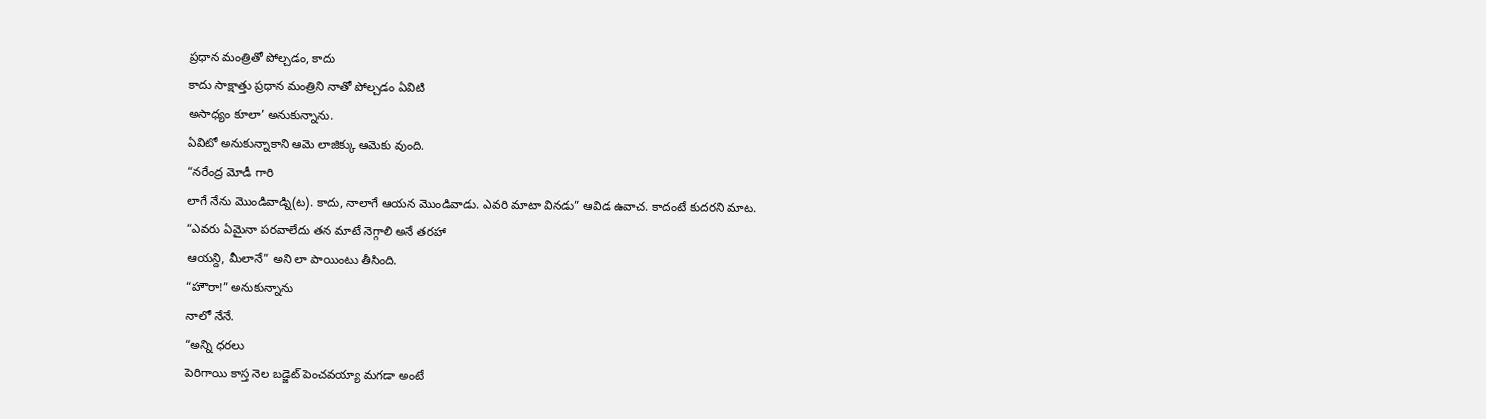ప్రధాన మంత్రితో పోల్చడం, కాదు
కాదు సాక్షాత్తు ప్రధాన మంత్రిని నాతో పోల్చడం ఏవిటి
అసాధ్యం కూలా’ అనుకున్నాను.
ఏవిటో అనుకున్నాకాని ఆమె లాజిక్కు ఆమెకు వుంది.
“నరేంద్ర మోడీ గారి
లాగే నేను మొండివాడ్ని(ట). కాదు, నాలాగే ఆయన మొండివాడు. ఎవరి మాటా వినడు” ఆవిడ ఉవాచ. కాదంటే కుదరని మాట.
“ఎవరు ఏమైనా పరవాలేదు తన మాటే నెగ్గాలి అనే తరహా
ఆయన్ది, మీలానే” అని లా పాయింటు తీసింది.
“హౌరా!” అనుకున్నాను
నాలో నేనే.
“అన్ని ధరలు
పెరిగాయి కాస్త నెల బడ్జెట్ పెంచవయ్యా మగడా అంటే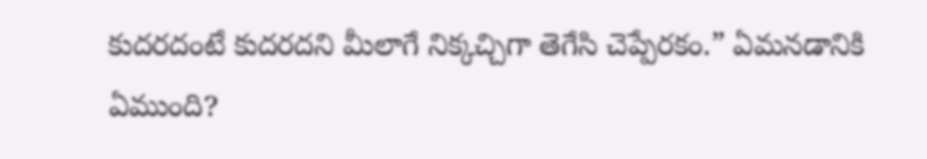కుదరదంటే కుదరదని మీలాగే నిక్కచ్చిగా తెగేసి చెప్పేరకం.” ఏమనడానికి ఏముంది?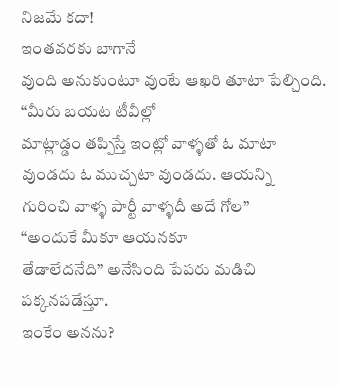నిజమే కదా!
ఇంతవరకు బాగానే
వుంది అనుకుంటూ వుంటే ఆఖరి తూటా పేల్చింది.
“మీరు బయట టీవీల్లో
మాట్లాడ్డం తప్పిస్తే ఇంట్లో వాళ్ళతో ఓ మాటా వుండదు ఓ ముచ్చటా వుండదు. ఆయన్ని
గురించి వాళ్ళ పార్టీ వాళ్ళదీ అదే గోల”
“అందుకే మీకూ ఆయనకూ
తేడాలేదనేది” అనేసింది పేపరు మడిచి పక్కనపడేస్తూ.
ఇంకేం అనను?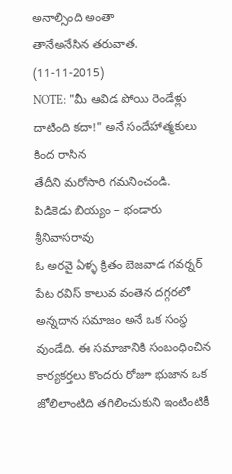అనాల్సింది అంతా
తానేఅనేసిన తరువాత. (11-11-2015)
NOTE: "మీ ఆవిడ పోయి రెండేళ్లు
దాటింది కదా!" అనే సందేహాత్మకులు కింద రాసిన
తేదీని మరోసారి గమనించండి.
పిడికెడు బియ్యం – భండారు శ్రీనివాసరావు
ఓ అరవై ఏళ్ళ క్రితం బెజవాడ గవర్నర్ పేట రవిస్ కాలువ వంతెన దగ్గరలో అన్నదాన సమాజం అనే ఒక సంస్థ వుండేది. ఈ సమాజానికి సంబంధించిన కార్యకర్తలు కొందరు రోజూ భుజాన ఒక జోలిలాంటిది తగిలించుకుని ఇంటింటికీ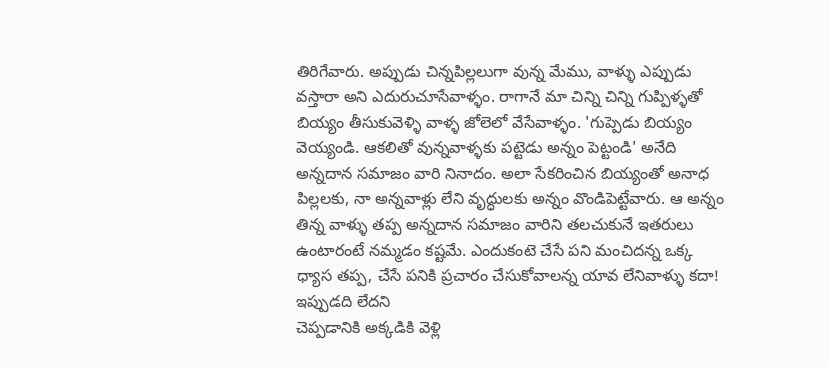తిరిగేవారు. అప్పుడు చిన్నపిల్లలుగా వున్న మేము, వాళ్ళు ఎప్పుడు వస్తారా అని ఎదురుచూసేవాళ్ళం. రాగానే మా చిన్ని చిన్ని గుప్పిళ్ళతో బియ్యం తీసుకువెళ్ళి వాళ్ళ జోలెలో వేసేవాళ్ళం. 'గుప్పెడు బియ్యం వెయ్యండి. ఆకలితో వున్నవాళ్ళకు పట్టెడు అన్నం పెట్టండి' అనేది అన్నదాన సమాజం వారి నినాదం. అలా సేకరించిన బియ్యంతో అనాధ పిల్లలకు, నా అన్నవాళ్లు లేని వృద్ధులకు అన్నం వొండిపెట్టేవారు. ఆ అన్నం తిన్న వాళ్ళు తప్ప అన్నదాన సమాజం వారిని తలచుకునే ఇతరులు ఉంటారంటే నమ్మడం కష్టమే. ఎందుకంటె చేసే పని మంచిదన్న ఒక్క ధ్యాస తప్ప, చేసే పనికి ప్రచారం చేసుకోవాలన్న యావ లేనివాళ్ళు కదా!
ఇప్పుడది లేదని
చెప్పడానికి అక్కడికి వెళ్లి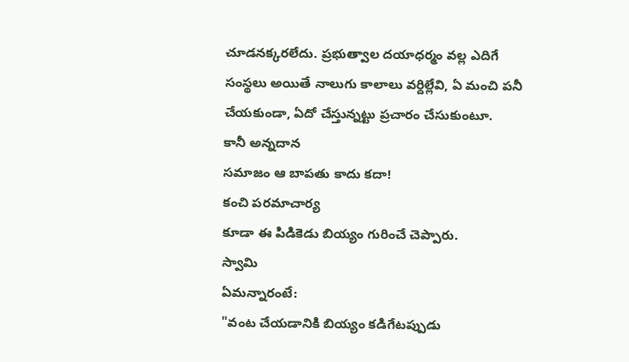చూడనక్కరలేదు. ప్రభుత్వాల దయాధర్మం వల్ల ఎదిగే
సంస్థలు అయితే నాలుగు కాలాలు వర్దిల్లేవి, ఏ మంచి పనీ
చేయకుండా, ఏదో చేస్తున్నట్టు ప్రచారం చేసుకుంటూ.
కానీ అన్నదాన
సమాజం ఆ బాపతు కాదు కదా!
కంచి పరమాచార్య
కూడా ఈ పిడికెడు బియ్యం గురించే చెప్పారు.
స్వామి
ఏమన్నారంటే:
"వంట చేయడానికి బియ్యం కడిగేటప్పుడు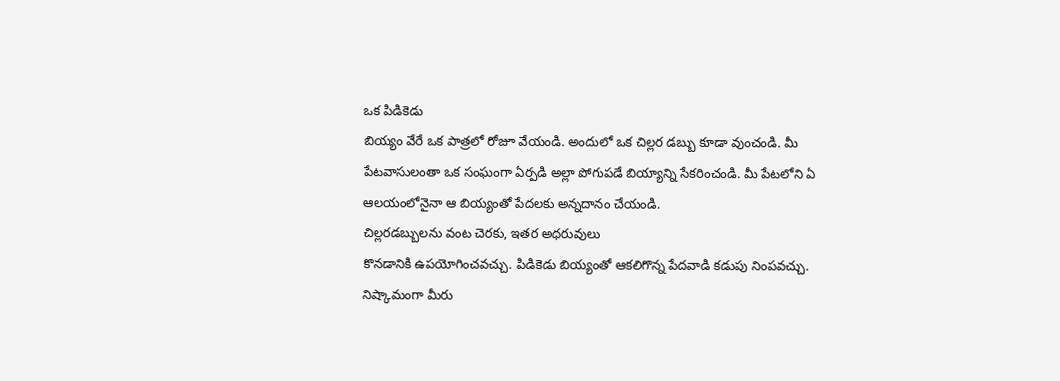ఒక పిడికెడు
బియ్యం వేరే ఒక పాత్రలో రోజూ వేయండి. అందులో ఒక చిల్లర డబ్బు కూడా వుంచండి. మీ
పేటవాసులంతా ఒక సంఘంగా ఏర్పడి అల్లా పోగుపడే బియ్యాన్ని సేకరించండి. మీ పేటలోని ఏ
ఆలయంలోనైనా ఆ బియ్యంతో పేదలకు అన్నదానం చేయండి.
చిల్లరడబ్బులను వంట చెరకు, ఇతర అధరువులు
కొనడానికి ఉపయోగించవచ్చు. పిడికెడు బియ్యంతో ఆకలిగొన్న పేదవాడి కడుపు నింపవచ్చు.
నిష్కామంగా మీరు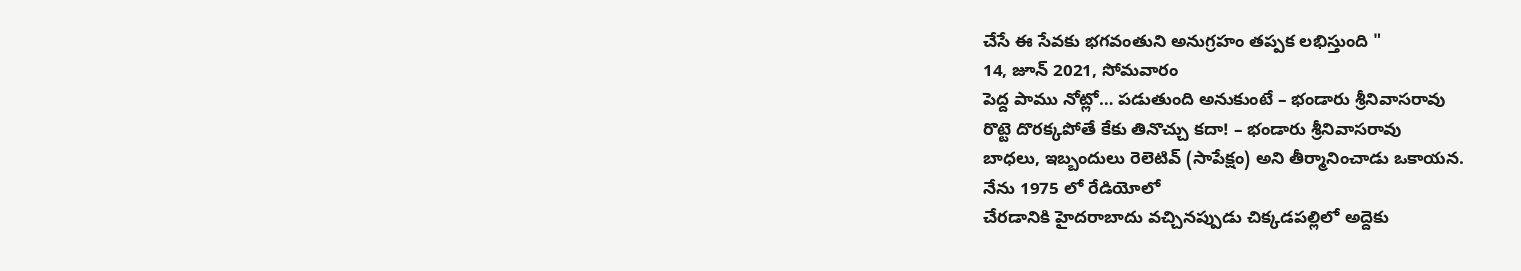చేసే ఈ సేవకు భగవంతుని అనుగ్రహం తప్పక లభిస్తుంది "
14, జూన్ 2021, సోమవారం
పెద్ద పాము నోట్లో… పడుతుంది అనుకుంటే – భండారు శ్రీనివాసరావు
రొట్టె దొరక్కపోతే కేకు తినొచ్చు కదా! – భండారు శ్రీనివాసరావు
బాధలు, ఇబ్బందులు రెలెటివ్ (సాపేక్షం) అని తీర్మానించాడు ఒకాయన.
నేను 1975 లో రేడియోలో
చేరడానికి హైదరాబాదు వచ్చినప్పుడు చిక్కడపల్లిలో అద్దెకు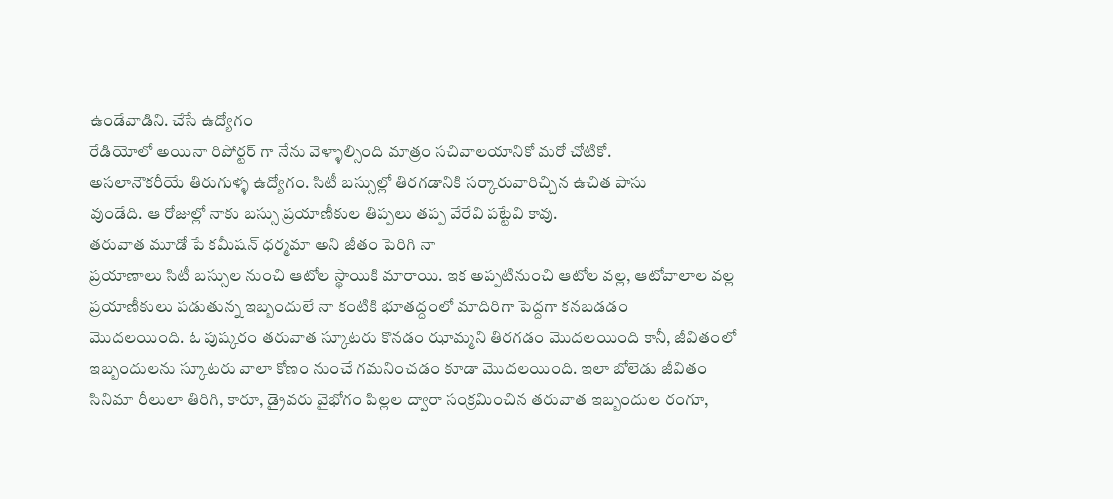ఉండేవాడిని. చేసే ఉద్యోగం
రేడియోలో అయినా రిపోర్టర్ గా నేను వెళ్ళాల్సింది మాత్రం సచివాలయానికో మరో చోటికో.
అసలానౌకరీయే తిరుగుళ్ళ ఉద్యోగం. సిటీ బస్సుల్లో తిరగడానికి సర్కారువారిచ్చిన ఉచిత పాసు
వుండేది. ఆ రోజుల్లో నాకు బస్సు ప్రయాణీకుల తిప్పలు తప్ప వేరేవి పట్టేవి కావు.
తరువాత మూడో పే కమీషన్ ధర్మమా అని జీతం పెరిగి నా
ప్రయాణాలు సిటీ బస్సుల నుంచి ఆటోల స్థాయికి మారాయి. ఇక అప్పటినుంచి ఆటోల వల్ల, ఆటోవాలాల వల్ల
ప్రయాణీకులు పడుతున్న ఇబ్బందులే నా కంటికి భూతద్దంలో మాదిరిగా పెద్దగా కనబడడం
మొదలయింది. ఓ పుష్కరం తరువాత స్కూటరు కొనడం ఝామ్మని తిరగడం మొదలయింది కానీ, జీవితంలో
ఇబ్బందులను స్కూటరు వాలా కోణం నుంచే గమనించడం కూడా మొదలయింది. ఇలా బోలెడు జీవితం
సినిమా రీలులా తిరిగి, కారూ, డ్రైవరు వైభోగం పిల్లల ద్వారా సంక్రమించిన తరువాత ఇబ్బందుల రంగూ,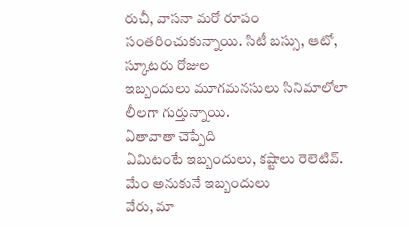రుచీ, వాసనా మరో రూపం
సంతరించుకున్నాయి. సిటీ బస్సు, ఆటో, స్కూటరు రోజుల
ఇబ్బందులు మూగమనసులు సినిమాలోలా లీలగా గుర్తున్నాయి.
ఏతావాతా చెప్పేది
ఏమిటంటే ఇబ్బందులు, కష్టాలు రెలెటివ్. మేం అనుకునే ఇబ్బందులు
వేరు, మా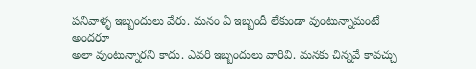పనివాళ్ళ ఇబ్బందులు వేరు. మనం ఏ ఇబ్బందీ లేకుండా వుంటున్నామంటే అందరూ
అలా వుంటున్నారని కాదు. ఎవరి ఇబ్బందులు వారివి. మనకు చిన్నవే కావచ్చు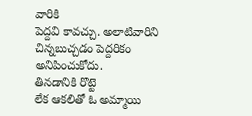వారికి
పెద్దవి కావచ్చు. అలాటివారిని చిన్నబుచ్చడం పెద్దరికం అనిపించుకోదు.
తినడానికి రొట్టె
లేక ఆకలితో ఓ అమ్మాయి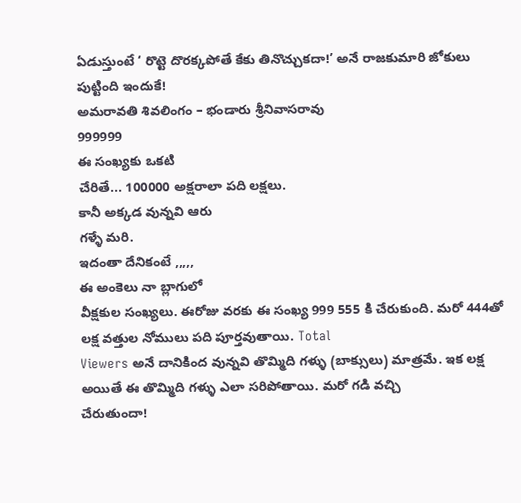ఏడుస్తుంటే ‘ రొట్టె దొరక్కపోతే కేకు తినొచ్చుకదా!’ అనే రాజకుమారి జోకులు పుట్టింది ఇందుకే!
అమరావతి శివలింగం – భండారు శ్రీనివాసరావు
999999
ఈ సంఖ్యకు ఒకటి
చేరితే... 100000 అక్షరాలా పది లక్షలు.
కానీ అక్కడ వున్నవి ఆరు
గళ్ళే మరి.
ఇదంతా దేనికంటే ,,,,,
ఈ అంకెలు నా బ్లాగులో
వీక్షకుల సంఖ్యలు. ఈరోజు వరకు ఈ సంఖ్య 999 555 కి చేరుకుంది. మరో 444తో లక్ష వత్తుల నోములు పది పూర్తవుతాయి. Total
Viewers అనే దానికింద వున్నవి తొమ్మిది గళ్ళు (బాక్సులు) మాత్రమే. ఇక లక్ష అయితే ఈ తొమ్మిది గళ్ళు ఎలా సరిపోతాయి. మరో గడి వచ్చి
చేరుతుందా!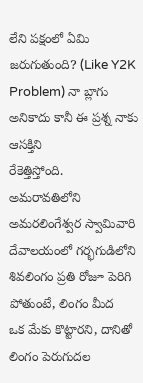లేని పక్షంలో ఏమి జరుగుతుంది? (Like Y2K Problem) నా బ్లాగు అనికాదు కానీ ఈ ప్రశ్న నాకు ఆసక్తిని
రేకెత్తిస్తోంది.
అమరావతిలోని
అమరలింగేశ్వర స్వామివారి దేవాలయంలో గర్భగుడిలోని శివలింగం ప్రతి రోజూ పెరిగి పోతుంటే, లింగం మీద
ఒక మేకు కొట్టారని, దానితో లింగం పెరుగుదల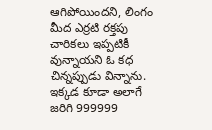ఆగిపోయిందని, లింగం మీద ఎర్రటి రక్తపు
చారికలు ఇప్పటికీ వున్నాయని ఓ కధ
చిన్నప్పుడు విన్నాను.
ఇక్కడ కూడా అలాగే
జరిగి 999999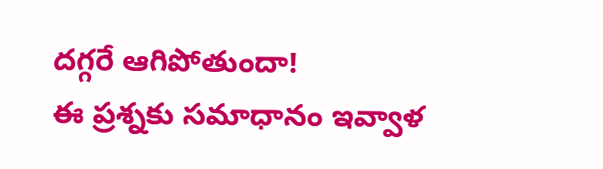దగ్గరే ఆగిపోతుందా!
ఈ ప్రశ్నకు సమాధానం ఇవ్వాళ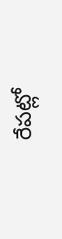రేపట్లో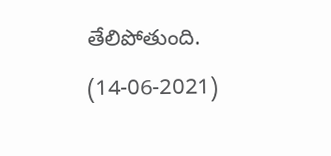తేలిపోతుంది.
(14-06-2021)